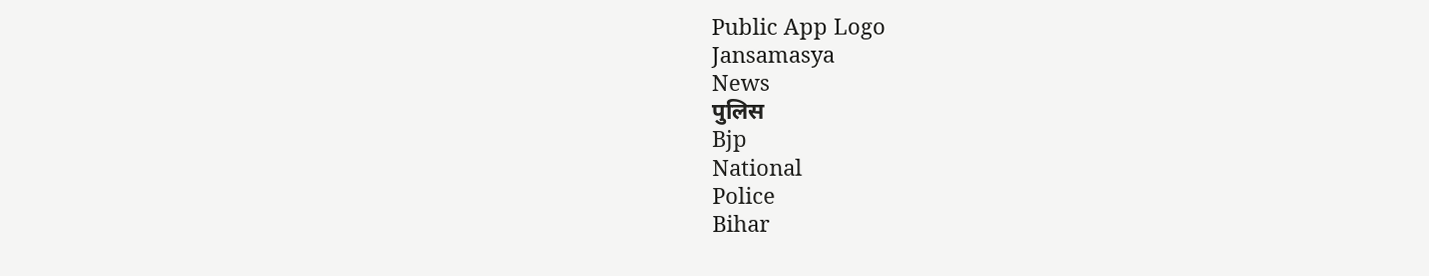Public App Logo
Jansamasya
News
पुलिस
Bjp
National
Police
Bihar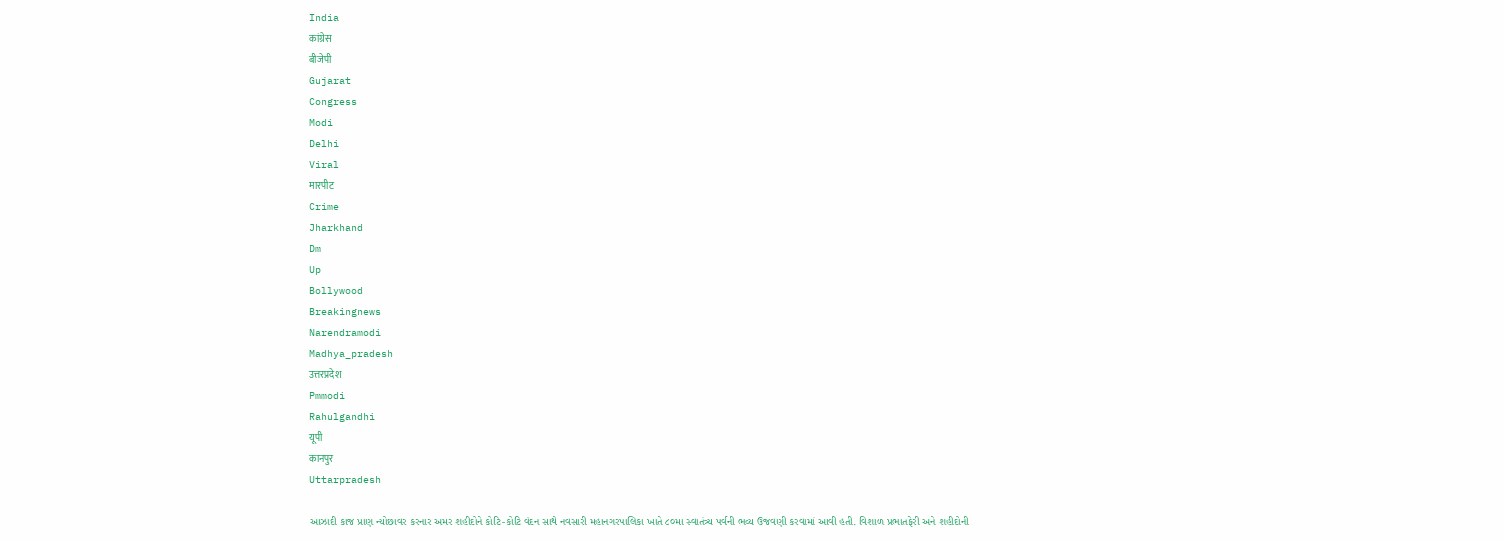India
कांग्रेस
बीजेपी
Gujarat
Congress
Modi
Delhi
Viral
मारपीट
Crime
Jharkhand
Dm
Up
Bollywood
Breakingnews
Narendramodi
Madhya_pradesh
उत्तरप्रदेश
Pmmodi
Rahulgandhi
यूपी
कानपुर
Uttarpradesh

આઝાદી કાજ પ્રાણ ન્યોછાવર કરનાર અમર શહીદોને કોટિ-કોટિ વંદન સાથે નવસારી મહાનગરપાલિકા ખાતે ૮૦મા સ્વાતંત્ર્ય પર્વની ભવ્ય ઉજવણી કરવામાં આવી હતી. વિશાળ પ્રભાતફેરી અને શહીદોની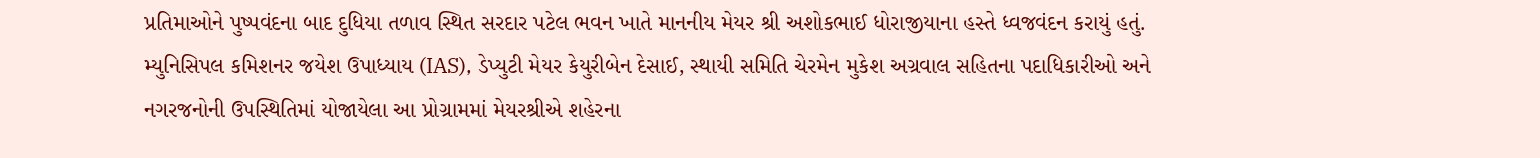પ્રતિમાઓને પુષ્પવંદના બાદ દુધિયા તળાવ સ્થિત સરદાર પટેલ ભવન ખાતે માનનીય મેયર શ્રી અશોકભાઈ ધોરાજીયાના હસ્તે ધ્વજવંદન કરાયું હતું. મ્યુનિસિપલ કમિશનર જયેશ ઉપાધ્યાય (IAS), ડેપ્યુટી મેયર કેયુરીબેન દેસાઈ, સ્થાયી સમિતિ ચેરમેન મુકેશ અગ્રવાલ સહિતના પદાધિકારીઓ અને નગરજનોની ઉપસ્થિતિમાં યોજાયેલા આ પ્રોગ્રામમાં મેયરશ્રીએ શહેરના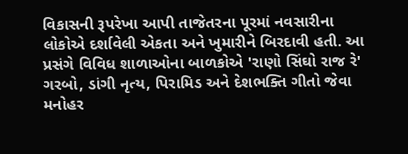વિકાસની રૂપરેખા આપી તાજેતરના પૂરમાં નવસારીના લોકોએ દર્શાવેલી એકતા અને ખુમારીને બિરદાવી હતી. આ પ્રસંગે વિવિધ શાળાઓના બાળકોએ 'રાણો સિંઘો રાજ રે' ગરબો, ડાંગી નૃત્ય, પિરામિડ અને દેશભક્તિ ગીતો જેવા મનોહર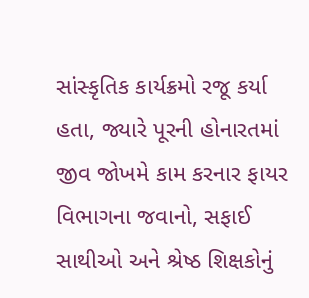સાંસ્કૃતિક કાર્યક્રમો રજૂ કર્યા હતા, જ્યારે પૂરની હોનારતમાં જીવ જોખમે કામ કરનાર ફાયર વિભાગના જવાનો, સફાઈ સાથીઓ અને શ્રેષ્ઠ શિક્ષકોનું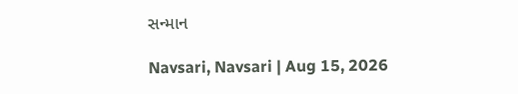સન્માન

Navsari, Navsari | Aug 15, 2026